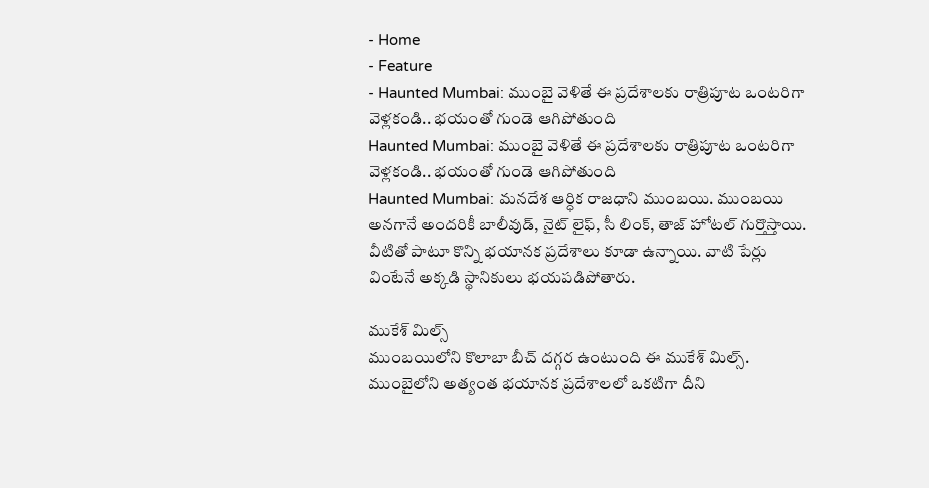- Home
- Feature
- Haunted Mumbai: ముంబై వెళితే ఈ ప్రదేశాలకు రాత్రిపూట ఒంటరిగా వెళ్లకండి.. భయంతో గుండె ఆగిపోతుంది
Haunted Mumbai: ముంబై వెళితే ఈ ప్రదేశాలకు రాత్రిపూట ఒంటరిగా వెళ్లకండి.. భయంతో గుండె ఆగిపోతుంది
Haunted Mumbai: మనదేశ ఆర్ధిక రాజధాని ముంబయి. ముంబయి అనగానే అందరికీ బాలీవుడ్, నైట్ లైఫ్, సీ లింక్, తాజ్ హోటల్ గుర్తొస్తాయి. వీటితో పాటూ కొన్ని భయానక ప్రదేశాలు కూడా ఉన్నాయి. వాటి పేర్లు వింటేనే అక్కడి స్థానికులు భయపడిపోతారు.

ముకేశ్ మిల్స్
ముంబయిలోని కొలాబా బీచ్ దగ్గర ఉంటుంది ఈ ముకేశ్ మిల్స్. ముంబైలోని అత్యంత భయానక ప్రదేశాలలో ఒకటిగా దీని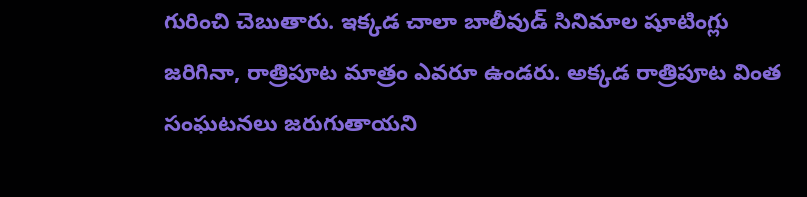గురించి చెబుతారు. ఇక్కడ చాలా బాలీవుడ్ సినిమాల షూటింగ్లు జరిగినా, రాత్రిపూట మాత్రం ఎవరూ ఉండరు. అక్కడ రాత్రిపూట వింత సంఘటనలు జరుగుతాయని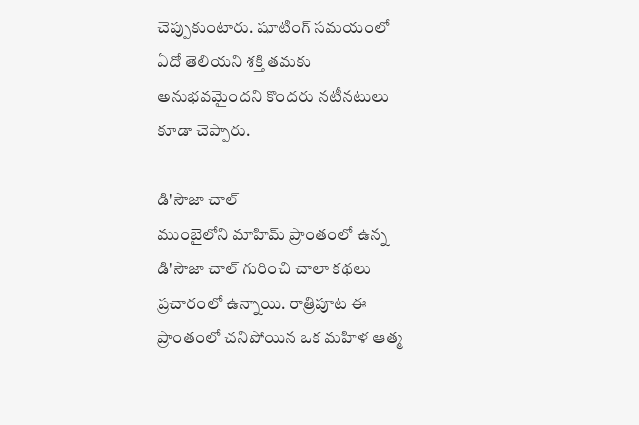చెప్పుకుంటారు. షూటింగ్ సమయంలో ఏదో తెలియని శక్తి తమకు అనుభవమైందని కొందరు నటీనటులు కూడా చెప్పారు.

డి'సౌజా చాల్
ముంబైలోని మాహిమ్ ప్రాంతంలో ఉన్న డి'సౌజా చాల్ గురించి చాలా కథలు ప్రచారంలో ఉన్నాయి. రాత్రిపూట ఈ ప్రాంతంలో చనిపోయిన ఒక మహిళ ఆత్మ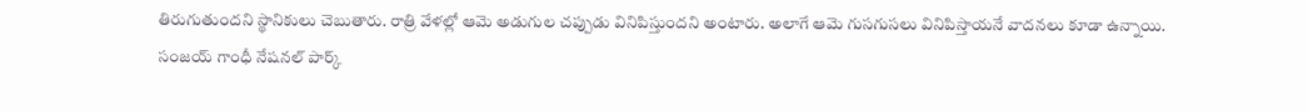తిరుగుతుందని స్థానికులు చెబుతారు. రాత్రి వేళల్లో ఆమె అడుగుల చప్పుడు వినిపిస్తుందని అంటారు. అలాగే ఆమె గుసగుసలు వినిపిస్తాయనే వాదనలు కూడా ఉన్నాయి.
సంజయ్ గాంధీ నేషనల్ పార్క్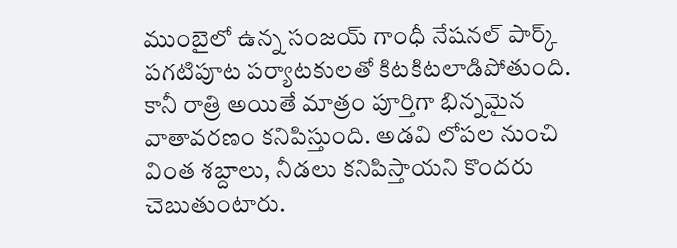ముంబైలో ఉన్న సంజయ్ గాంధీ నేషనల్ పార్క్ పగటిపూట పర్యాటకులతో కిటకిటలాడిపోతుంది. కానీ రాత్రి అయితే మాత్రం పూర్తిగా భిన్నమైన వాతావరణం కనిపిస్తుంది. అడవి లోపల నుంచి వింత శబ్దాలు, నీడలు కనిపిస్తాయని కొందరు చెబుతుంటారు.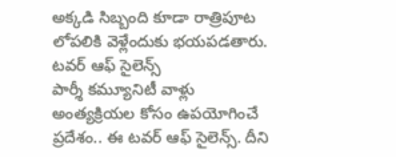అక్కడి సిబ్బంది కూడా రాత్రిపూట లోపలికి వెళ్లేందుకు భయపడతారు.
టవర్ ఆఫ్ సైలెన్స్
పార్శీ కమ్యూనిటీ వాళ్లు అంత్యక్రియల కోసం ఉపయోగించే ప్రదేశం.. ఈ టవర్ ఆఫ్ సైలెన్స్. దీని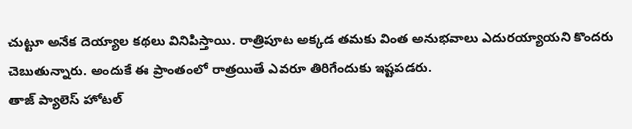చుట్టూ అనేక దెయ్యాల కథలు వినిపిస్తాయి. రాత్రిపూట అక్కడ తమకు వింత అనుభవాలు ఎదురయ్యాయని కొందరు చెబుతున్నారు. అందుకే ఈ ప్రాంతంలో రాత్రయితే ఎవరూ తిరిగేందుకు ఇష్టపడరు.
తాజ్ ప్యాలెస్ హోటల్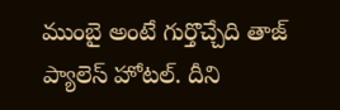ముంబై అంటే గుర్తొచ్చేది తాజ్ ప్యాలెస్ హోటల్. దీని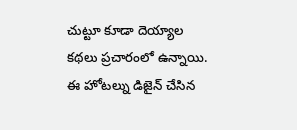చుట్టూ కూడా దెయ్యాల కథలు ప్రచారంలో ఉన్నాయి. ఈ హోటల్ను డిజైన్ చేసిన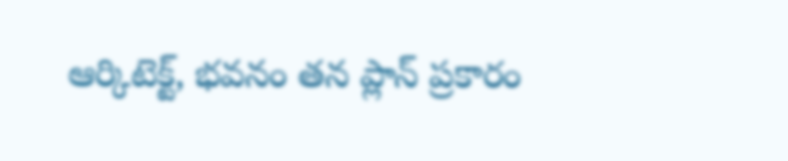ఆర్కిటెక్ట్, భవనం తన ప్లాన్ ప్రకారం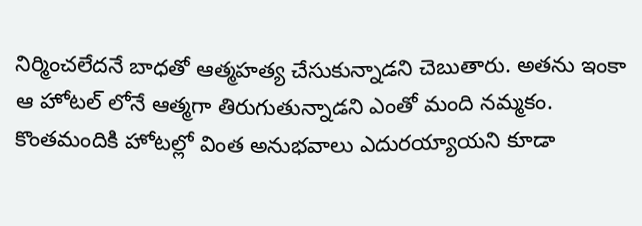నిర్మించలేదనే బాధతో ఆత్మహత్య చేసుకున్నాడని చెబుతారు. అతను ఇంకా ఆ హోటల్ లోనే ఆత్మగా తిరుగుతున్నాడని ఎంతో మంది నమ్మకం. కొంతమందికి హోటల్లో వింత అనుభవాలు ఎదురయ్యాయని కూడా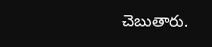చెబుతారు.